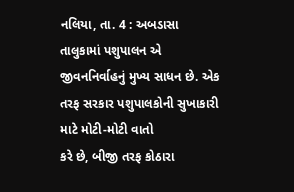નલિયા, તા. 4 : અબડાસા તાલુકામાં પશુપાલન એ
જીવનનિર્વાહનું મુખ્ય સાધન છે. એક તરફ સરકાર પશુપાલકોની સુખાકારી માટે મોટી-મોટી વાતો
કરે છે, બીજી તરફ કોઠારા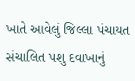ખાતે આવેલું જિલ્લા પંચાયત
સંચાલિત પશુ દવાખાનું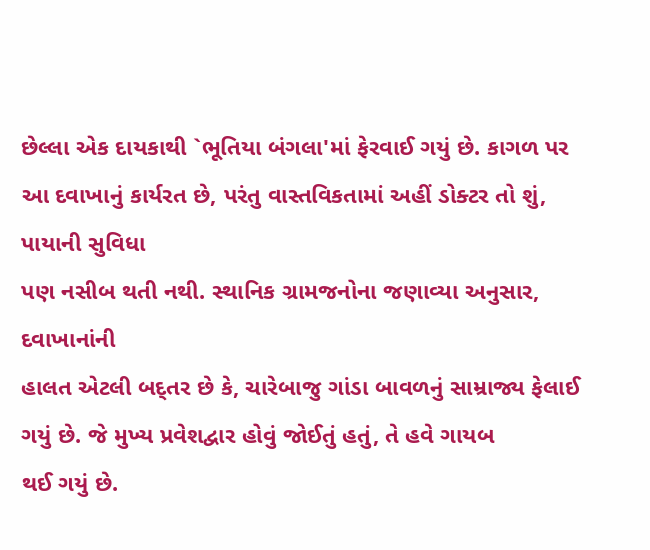છેલ્લા એક દાયકાથી `ભૂતિયા બંગલા'માં ફેરવાઈ ગયું છે. કાગળ પર આ દવાખાનું કાર્યરત છે, પરંતુ વાસ્તવિકતામાં અહીં ડોક્ટર તો શું, પાયાની સુવિધા
પણ નસીબ થતી નથી. સ્થાનિક ગ્રામજનોના જણાવ્યા અનુસાર, દવાખાનાંની
હાલત એટલી બદ્તર છે કે, ચારેબાજુ ગાંડા બાવળનું સામ્રાજ્ય ફેલાઈ
ગયું છે. જે મુખ્ય પ્રવેશદ્વાર હોવું જોઈતું હતું, તે હવે ગાયબ
થઈ ગયું છે.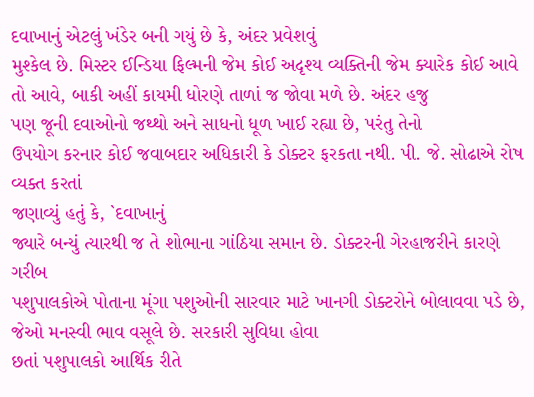દવાખાનું એટલું ખંડેર બની ગયું છે કે, અંદર પ્રવેશવું
મુશ્કેલ છે. મિસ્ટર ઈન્ડિયા ફિલ્મની જેમ કોઈ અદૃશ્ય વ્યક્તિની જેમ ક્યારેક કોઈ આવે
તો આવે, બાકી અહીં કાયમી ધોરણે તાળાં જ જોવા મળે છે. અંદર હજુ
પણ જૂની દવાઓનો જથ્થો અને સાધનો ધૂળ ખાઈ રહ્યા છે, પરંતુ તેનો
ઉપયોગ કરનાર કોઈ જવાબદાર અધિકારી કે ડોક્ટર ફરકતા નથી. પી. જે. સોઢાએ રોષ વ્યક્ત કરતાં
જણાવ્યું હતું કે, `દવાખાનું
જ્યારે બન્યું ત્યારથી જ તે શોભાના ગાંઠિયા સમાન છે. ડોક્ટરની ગેરહાજરીને કારણે ગરીબ
પશુપાલકોએ પોતાના મૂંગા પશુઓની સારવાર માટે ખાનગી ડોક્ટરોને બોલાવવા પડે છે, જેઓ મનસ્વી ભાવ વસૂલે છે. સરકારી સુવિધા હોવા
છતાં પશુપાલકો આર્થિક રીતે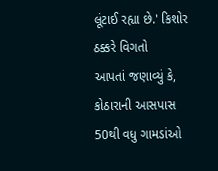લૂંટાઈ રહ્યા છે.' કિશોર ઠક્કરે વિગતો
આપતાં જણાવ્યું કે, કોઠારાની આસપાસ 50થી વધુ ગામડાંઓ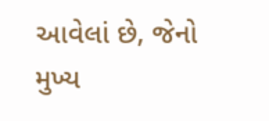આવેલાં છે, જેનો મુખ્ય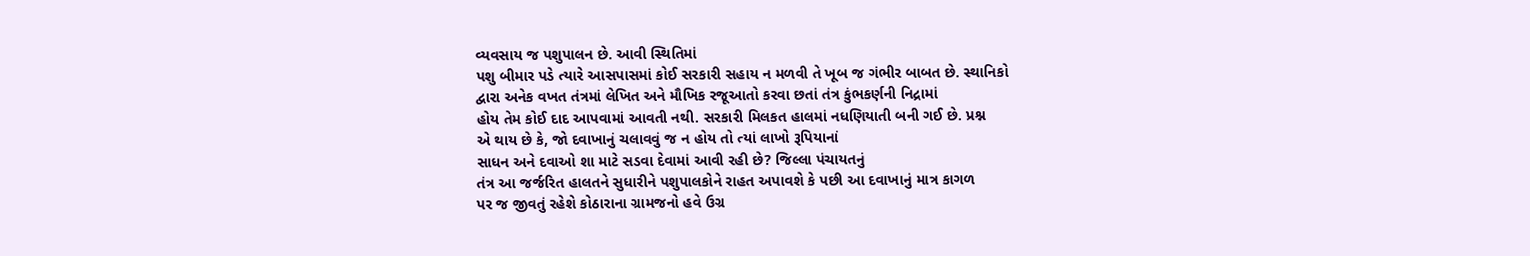વ્યવસાય જ પશુપાલન છે. આવી સ્થિતિમાં
પશુ બીમાર પડે ત્યારે આસપાસમાં કોઈ સરકારી સહાય ન મળવી તે ખૂબ જ ગંભીર બાબત છે. સ્થાનિકો
દ્વારા અનેક વખત તંત્રમાં લેખિત અને મૌખિક રજૂઆતો કરવા છતાં તંત્ર કુંભકર્ણની નિદ્રામાં
હોય તેમ કોઈ દાદ આપવામાં આવતી નથી. સરકારી મિલકત હાલમાં નધણિયાતી બની ગઈ છે. પ્રશ્ન
એ થાય છે કે, જો દવાખાનું ચલાવવું જ ન હોય તો ત્યાં લાખો રૂપિયાનાં
સાધન અને દવાઓ શા માટે સડવા દેવામાં આવી રહી છે? જિલ્લા પંચાયતનું
તંત્ર આ જર્જરિત હાલતને સુધારીને પશુપાલકોને રાહત અપાવશે કે પછી આ દવાખાનું માત્ર કાગળ
પર જ જીવતું રહેશે કોઠારાના ગ્રામજનો હવે ઉગ્ર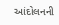આંદોલનની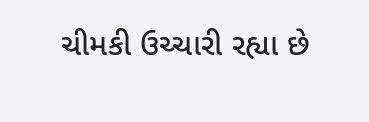ચીમકી ઉચ્ચારી રહ્યા છે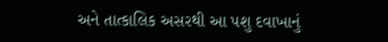અને તાત્કાલિક અસરથી આ પશુ દવાખાનું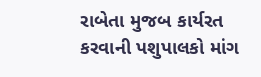રાબેતા મુજબ કાર્યરત
કરવાની પશુપાલકો માંગ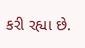કરી રહ્યા છે.